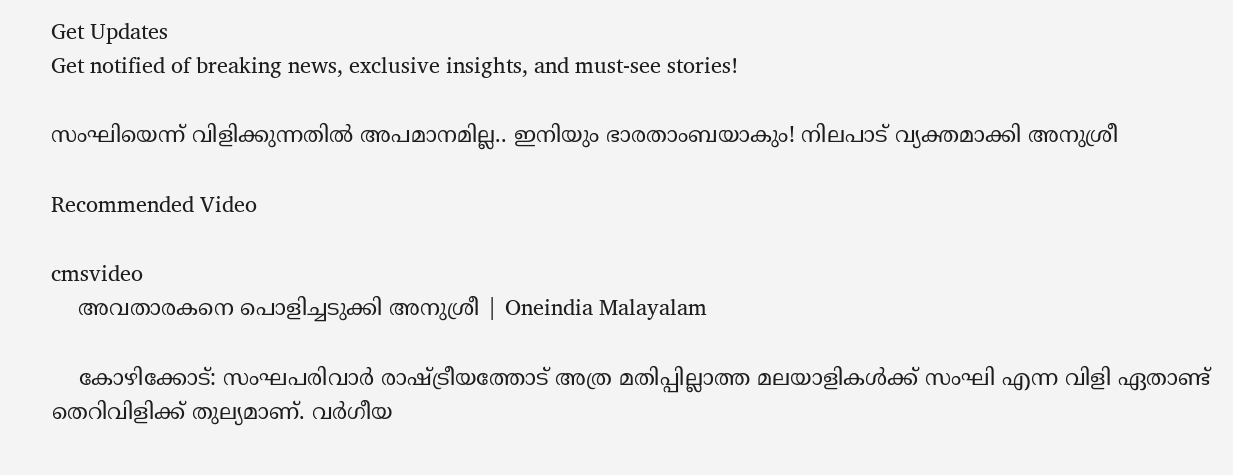Get Updates
Get notified of breaking news, exclusive insights, and must-see stories!

സംഘിയെന്ന് വിളിക്കുന്നതിൽ അപമാനമില്ല.. ഇനിയും ഭാരതാംബയാകും! നിലപാട് വ്യക്തമാക്കി അനുശ്രീ

Recommended Video

cmsvideo
    അവതാരകനെ പൊളിച്ചടുക്കി അനുശ്രീ | Oneindia Malayalam

    കോഴിക്കോട്: സംഘപരിവാര്‍ രാഷ്ട്രീയത്തോട് അത്ര മതിപ്പില്ലാത്ത മലയാളികള്‍ക്ക് സംഘി എന്ന വിളി ഏതാണ്ട് തെറിവിളിക്ക് തുല്യമാണ്. വര്‍ഗീയ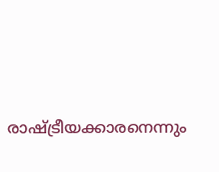രാഷ്ട്രീയക്കാരനെന്നും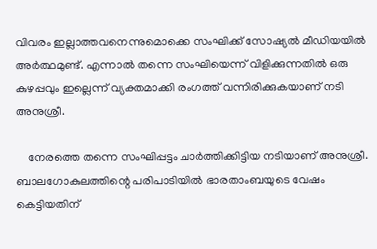വിവരം ഇല്ലാത്തവനെന്നുമൊക്കെ സംഘിക്ക് സോഷ്യല്‍ മീഡിയയില്‍ അര്‍ത്ഥമുണ്ട്. എന്നാല്‍ തന്നെ സംഘിയെന്ന് വിളിക്കുന്നതില്‍ ഒരു കുഴപ്പവും ഇല്ലെന്ന് വ്യക്തമാക്കി രംഗത്ത് വന്നിരിക്കുകയാണ് നടി അനുശ്രീ.

    നേരത്തെ തന്നെ സംഘിപ്പട്ടം ചാര്‍ത്തിക്കിട്ടിയ നടിയാണ് അനുശ്രീ. ബാലഗോകുലത്തിന്റെ പരിപാടിയില്‍ ഭാരതാംബയുടെ വേഷം കെട്ടിയതിന്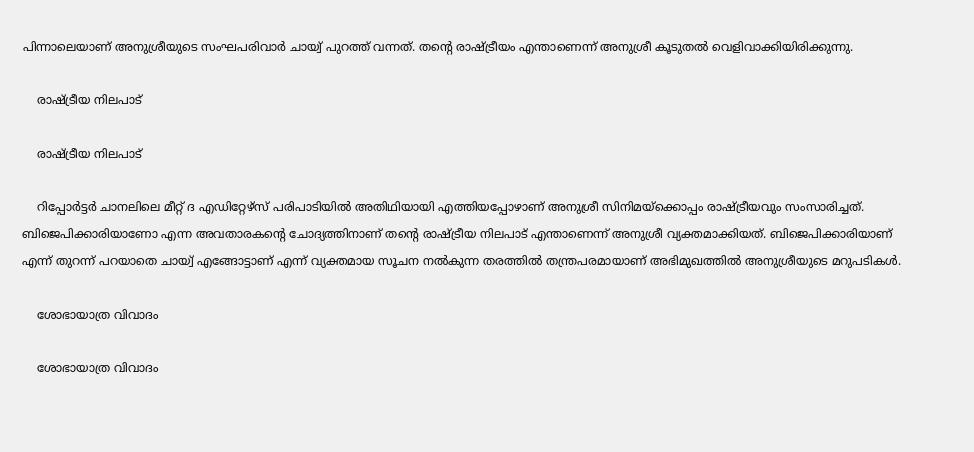പിന്നാലെയാണ് അനുശ്രീയുടെ സംഘപരിവാര്‍ ചായ്വ് പുറത്ത് വന്നത്. തന്റെ രാഷ്ട്രീയം എന്താണെന്ന് അനുശ്രീ കൂടുതല്‍ വെളിവാക്കിയിരിക്കുന്നു.

    രാഷ്ട്രീയ നിലപാട്

    രാഷ്ട്രീയ നിലപാട്

    റിപ്പോര്‍ട്ടര്‍ ചാനലിലെ മീറ്റ് ദ എഡിറ്റേഴ്‌സ് പരിപാടിയില്‍ അതിഥിയായി എത്തിയപ്പോഴാണ് അനുശ്രീ സിനിമയ്‌ക്കൊപ്പം രാഷ്ട്രീയവും സംസാരിച്ചത്. ബിജെപിക്കാരിയാണോ എന്ന അവതാരകന്റെ ചോദ്യത്തിനാണ് തന്റെ രാഷ്ട്രീയ നിലപാട് എന്താണെന്ന് അനുശ്രീ വ്യക്തമാക്കിയത്. ബിജെപിക്കാരിയാണ് എന്ന് തുറന്ന് പറയാതെ ചായ്വ് എങ്ങോട്ടാണ് എന്ന് വ്യക്തമായ സൂചന നല്‍കുന്ന തരത്തില്‍ തന്ത്രപരമായാണ് അഭിമുഖത്തില്‍ അനുശ്രീയുടെ മറുപടികള്‍.

    ശോഭായാത്ര വിവാദം

    ശോഭായാത്ര വിവാദം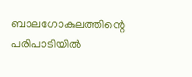ബാലഗോകുലത്തിന്റെ പരിപാടിയില്‍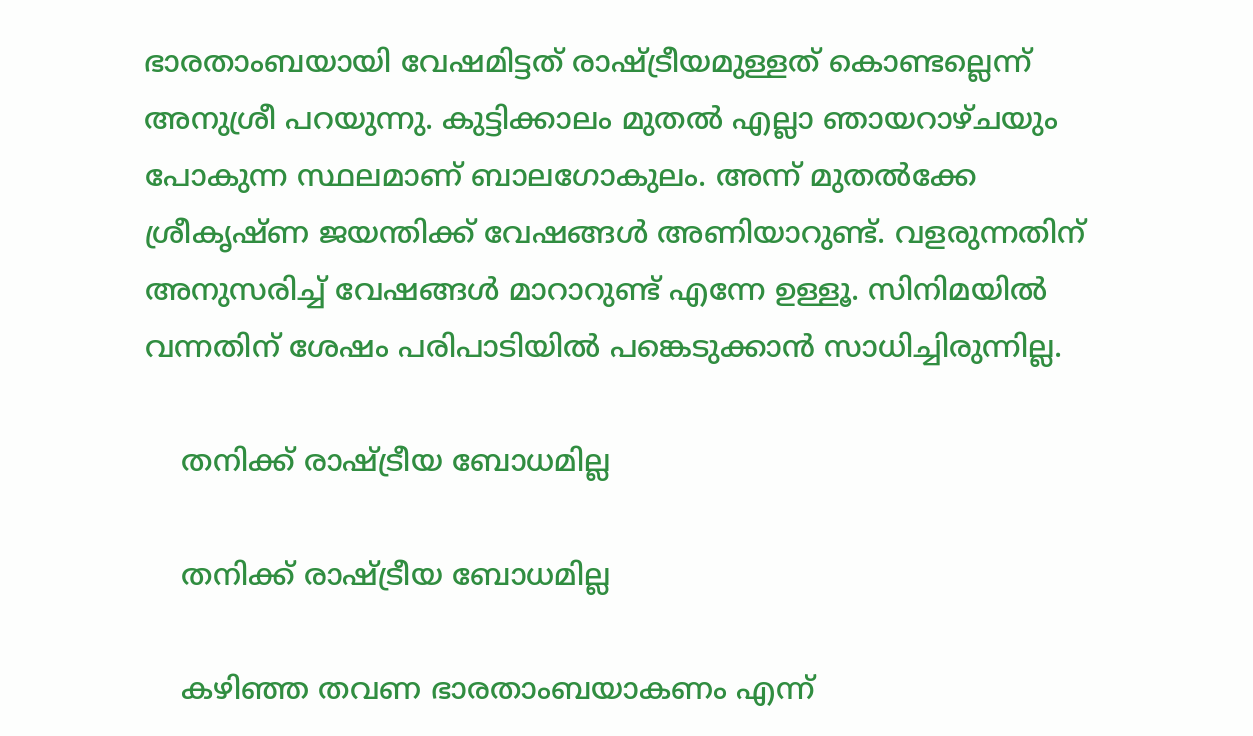ഭാരതാംബയായി വേഷമിട്ടത് രാഷ്ട്രീയമുള്ളത് കൊണ്ടല്ലെന്ന് അനുശ്രീ പറയുന്നു. കുട്ടിക്കാലം മുതല്‍ എല്ലാ ഞായറാഴ്ചയും പോകുന്ന സ്ഥലമാണ് ബാലഗോകുലം. അന്ന് മുതല്‍ക്കേ ശ്രീകൃഷ്ണ ജയന്തിക്ക് വേഷങ്ങള്‍ അണിയാറുണ്ട്. വളരുന്നതിന് അനുസരിച്ച് വേഷങ്ങള്‍ മാറാറുണ്ട് എന്നേ ഉള്ളൂ. സിനിമയില്‍ വന്നതിന് ശേഷം പരിപാടിയില്‍ പങ്കെടുക്കാന്‍ സാധിച്ചിരുന്നില്ല.

    തനിക്ക് രാഷ്ട്രീയ ബോധമില്ല

    തനിക്ക് രാഷ്ട്രീയ ബോധമില്ല

    കഴിഞ്ഞ തവണ ഭാരതാംബയാകണം എന്ന്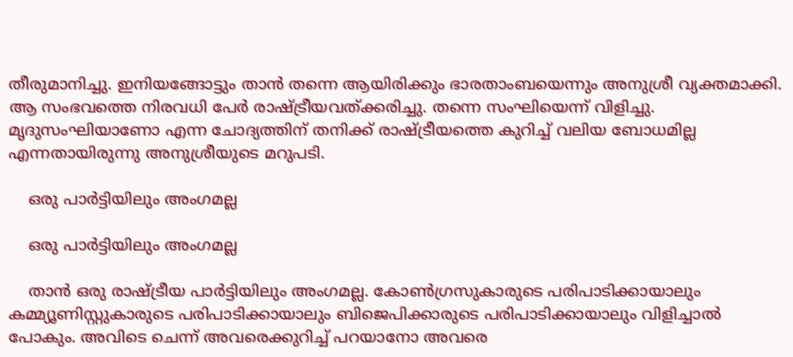തീരുമാനിച്ചു. ഇനിയങ്ങോട്ടും താന്‍ തന്നെ ആയിരിക്കും ഭാരതാംബയെന്നും അനുശ്രീ വ്യക്തമാക്കി. ആ സംഭവത്തെ നിരവധി പേര്‍ രാഷ്ട്രീയവത്ക്കരിച്ചു. തന്നെ സംഘിയെന്ന് വിളിച്ചു. മൃദുസംഘിയാണോ എന്ന ചോദ്യത്തിന് തനിക്ക് രാഷ്ട്രീയത്തെ കുറിച്ച് വലിയ ബോധമില്ല എന്നതായിരുന്നു അനുശ്രീയുടെ മറുപടി.

    ഒരു പാർട്ടിയിലും അംഗമല്ല

    ഒരു പാർട്ടിയിലും അംഗമല്ല

    താന്‍ ഒരു രാഷ്ട്രീയ പാര്‍ട്ടിയിലും അംഗമല്ല. കോണ്‍ഗ്രസുകാരുടെ പരിപാടിക്കായാലും കമ്മ്യൂണിസ്റ്റുകാരുടെ പരിപാടിക്കായാലും ബിജെപിക്കാരുടെ പരിപാടിക്കായാലും വിളിച്ചാല്‍ പോകും. അവിടെ ചെന്ന് അവരെക്കുറിച്ച് പറയാനോ അവരെ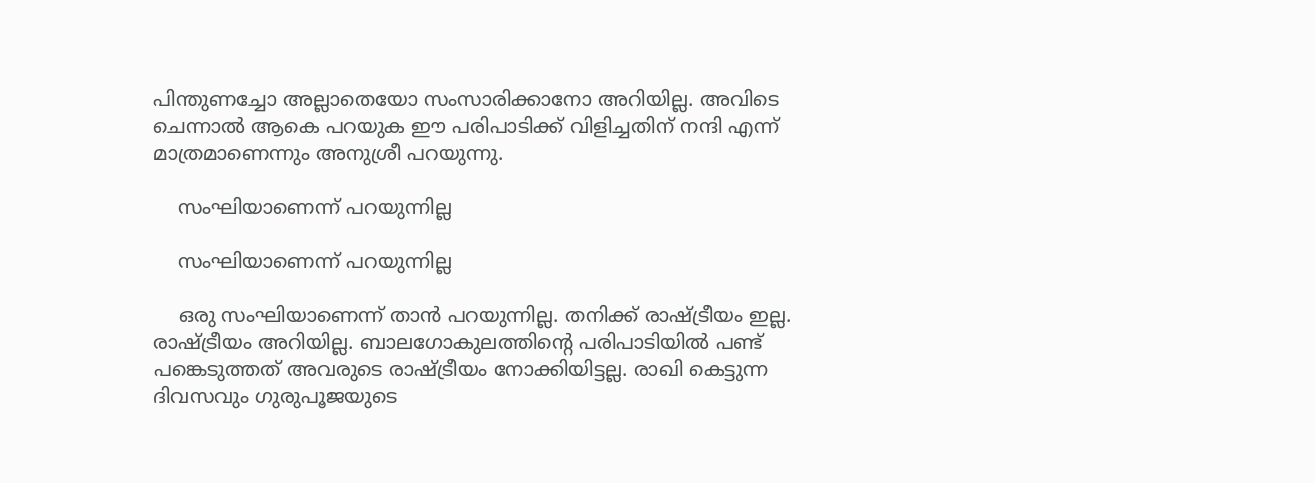പിന്തുണച്ചോ അല്ലാതെയോ സംസാരിക്കാനോ അറിയില്ല. അവിടെ ചെന്നാല്‍ ആകെ പറയുക ഈ പരിപാടിക്ക് വിളിച്ചതിന് നന്ദി എന്ന് മാത്രമാണെന്നും അനുശ്രീ പറയുന്നു.

    സംഘിയാണെന്ന് പറയുന്നില്ല

    സംഘിയാണെന്ന് പറയുന്നില്ല

    ഒരു സംഘിയാണെന്ന് താന്‍ പറയുന്നില്ല. തനിക്ക് രാഷ്ട്രീയം ഇല്ല. രാഷ്ട്രീയം അറിയില്ല. ബാലഗോകുലത്തിന്റെ പരിപാടിയില്‍ പണ്ട് പങ്കെടുത്തത് അവരുടെ രാഷ്ട്രീയം നോക്കിയിട്ടല്ല. രാഖി കെട്ടുന്ന ദിവസവും ഗുരുപൂജയുടെ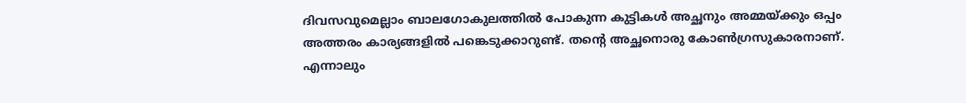ദിവസവുമെല്ലാം ബാലഗോകുലത്തില്‍ പോകുന്ന കുട്ടികള്‍ അച്ഛനും അമ്മയ്ക്കും ഒപ്പം അത്തരം കാര്യങ്ങളില്‍ പങ്കെടുക്കാറുണ്ട്. തന്റെ അച്ഛനൊരു കോണ്‍ഗ്രസുകാരനാണ്. എന്നാലും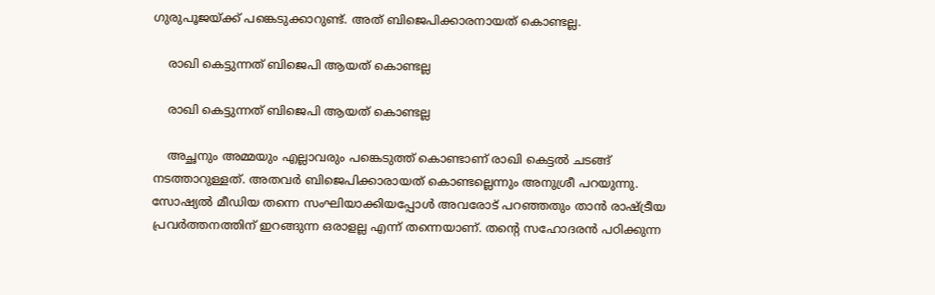ഗുരുപൂജയ്ക്ക് പങ്കെടുക്കാറുണ്ട്. അത് ബിജെപിക്കാരനായത് കൊണ്ടല്ല.

    രാഖി കെട്ടുന്നത് ബിജെപി ആയത് കൊണ്ടല്ല

    രാഖി കെട്ടുന്നത് ബിജെപി ആയത് കൊണ്ടല്ല

    അച്ഛനും അമ്മയും എല്ലാവരും പങ്കെടുത്ത് കൊണ്ടാണ് രാഖി കെട്ടല്‍ ചടങ്ങ് നടത്താറുള്ളത്. അതവര്‍ ബിജെപിക്കാരായത് കൊണ്ടല്ലെന്നും അനുശ്രീ പറയുന്നു. സോഷ്യല്‍ മീഡിയ തന്നെ സംഘിയാക്കിയപ്പോള്‍ അവരോട് പറഞ്ഞതും താന്‍ രാഷ്ട്രീയ പ്രവര്‍ത്തനത്തിന് ഇറങ്ങുന്ന ഒരാളല്ല എന്ന് തന്നെയാണ്. തന്റെ സഹോദരന്‍ പഠിക്കുന്ന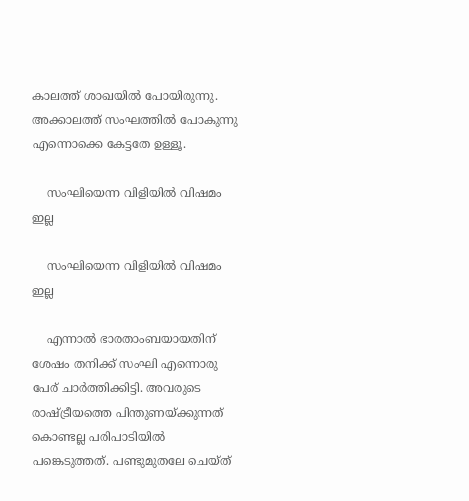കാലത്ത് ശാഖയില്‍ പോയിരുന്നു. അക്കാലത്ത് സംഘത്തില്‍ പോകുന്നു എന്നൊക്കെ കേട്ടതേ ഉള്ളൂ.

    സംഘിയെന്ന വിളിയിൽ വിഷമം ഇല്ല

    സംഘിയെന്ന വിളിയിൽ വിഷമം ഇല്ല

    എന്നാല്‍ ഭാരതാംബയായതിന് ശേഷം തനിക്ക് സംഘി എന്നൊരു പേര് ചാര്‍ത്തിക്കിട്ടി. അവരുടെ രാഷ്ട്രീയത്തെ പിന്തുണയ്ക്കുന്നത് കൊണ്ടല്ല പരിപാടിയില്‍ പങ്കെടുത്തത്. പണ്ടുമുതലേ ചെയ്ത്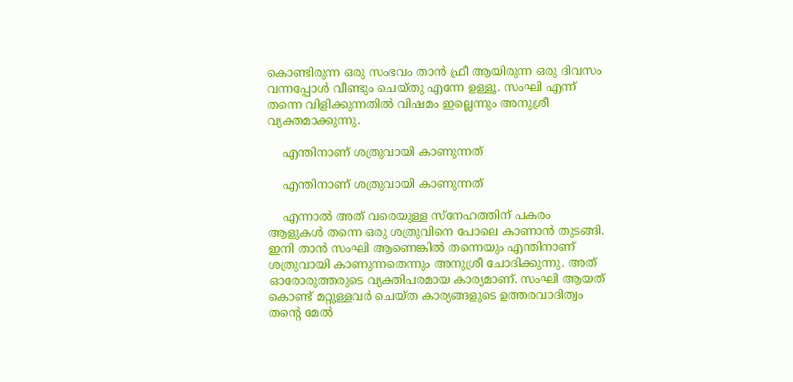കൊണ്ടിരുന്ന ഒരു സംഭവം താന്‍ ഫ്രീ ആയിരുന്ന ഒരു ദിവസം വന്നപ്പോള്‍ വീണ്ടും ചെയ്തു എന്നേ ഉള്ളൂ. സംഘി എന്ന് തന്നെ വിളിക്കുന്നതില്‍ വിഷമം ഇല്ലെന്നും അനുശ്രീ വ്യക്തമാക്കുന്നു.

    എന്തിനാണ് ശത്രുവായി കാണുന്നത്

    എന്തിനാണ് ശത്രുവായി കാണുന്നത്

    എന്നാല്‍ അത് വരെയുള്ള സ്‌നേഹത്തിന് പകരം ആളുകള്‍ തന്നെ ഒരു ശത്രുവിനെ പോലെ കാണാന്‍ തുടങ്ങി. ഇനി താന്‍ സംഘി ആണെങ്കില്‍ തന്നെയും എന്തിനാണ് ശത്രുവായി കാണുന്നതെന്നും അനുശ്രീ ചോദിക്കുന്നു. അത് ഓരോരുത്തരുടെ വ്യക്തിപരമായ കാര്യമാണ്. സംഘി ആയത് കൊണ്ട് മറ്റുള്ളവര്‍ ചെയ്ത കാര്യങ്ങളുടെ ഉത്തരവാദിത്വം തന്റെ മേല്‍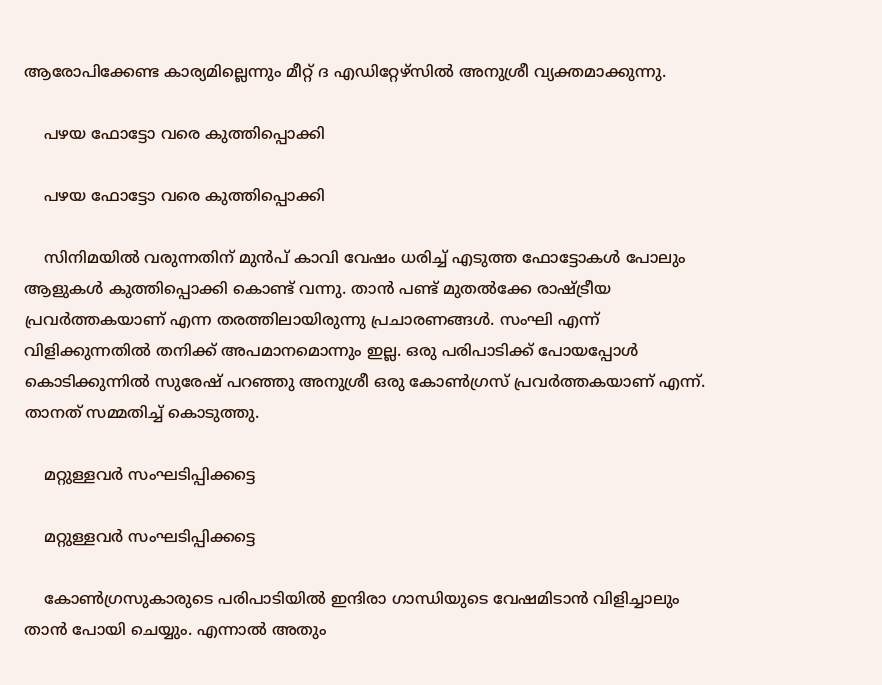ആരോപിക്കേണ്ട കാര്യമില്ലെന്നും മീറ്റ് ദ എഡിറ്റേഴ്‌സില്‍ അനുശ്രീ വ്യക്തമാക്കുന്നു.

    പഴയ ഫോട്ടോ വരെ കുത്തിപ്പൊക്കി

    പഴയ ഫോട്ടോ വരെ കുത്തിപ്പൊക്കി

    സിനിമയില്‍ വരുന്നതിന് മുന്‍പ് കാവി വേഷം ധരിച്ച് എടുത്ത ഫോട്ടോകള്‍ പോലും ആളുകള്‍ കുത്തിപ്പൊക്കി കൊണ്ട് വന്നു. താന്‍ പണ്ട് മുതല്‍ക്കേ രാഷ്ട്രീയ പ്രവര്‍ത്തകയാണ് എന്ന തരത്തിലായിരുന്നു പ്രചാരണങ്ങള്‍. സംഘി എന്ന് വിളിക്കുന്നതില്‍ തനിക്ക് അപമാനമൊന്നും ഇല്ല. ഒരു പരിപാടിക്ക് പോയപ്പോള്‍ കൊടിക്കുന്നില്‍ സുരേഷ് പറഞ്ഞു അനുശ്രീ ഒരു കോണ്‍ഗ്രസ് പ്രവര്‍ത്തകയാണ് എന്ന്. താനത് സമ്മതിച്ച് കൊടുത്തു.

    മറ്റുള്ളവർ സംഘടിപ്പിക്കട്ടെ

    മറ്റുള്ളവർ സംഘടിപ്പിക്കട്ടെ

    കോണ്‍ഗ്രസുകാരുടെ പരിപാടിയില്‍ ഇന്ദിരാ ഗാന്ധിയുടെ വേഷമിടാന്‍ വിളിച്ചാലും താന്‍ പോയി ചെയ്യും. എന്നാല്‍ അതും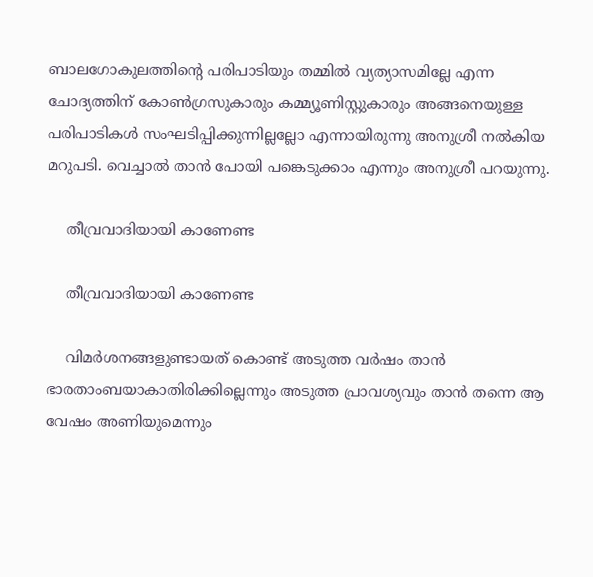ബാലഗോകുലത്തിന്റെ പരിപാടിയും തമ്മില്‍ വ്യത്യാസമില്ലേ എന്ന ചോദ്യത്തിന് കോണ്‍ഗ്രസുകാരും കമ്മ്യൂണിസ്റ്റുകാരും അങ്ങനെയുള്ള പരിപാടികള്‍ സംഘടിപ്പിക്കുന്നില്ലല്ലോ എന്നായിരുന്നു അനുശ്രീ നല്‍കിയ മറുപടി. വെച്ചാല്‍ താന്‍ പോയി പങ്കെടുക്കാം എന്നും അനുശ്രീ പറയുന്നു.

    തീവ്രവാദിയായി കാണേണ്ട

    തീവ്രവാദിയായി കാണേണ്ട

    വിമര്‍ശനങ്ങളുണ്ടായത് കൊണ്ട് അടുത്ത വര്‍ഷം താന്‍ ഭാരതാംബയാകാതിരിക്കില്ലെന്നും അടുത്ത പ്രാവശ്യവും താന്‍ തന്നെ ആ വേഷം അണിയുമെന്നും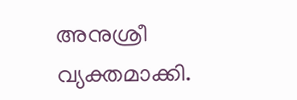അനുശ്രീ വ്യക്തമാക്കി.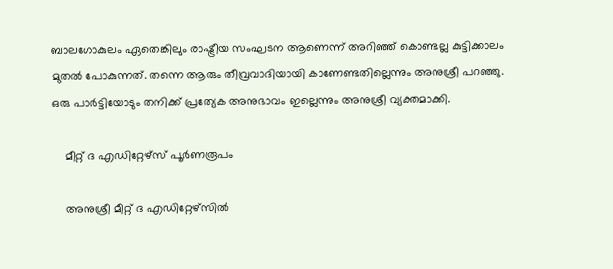ബാലഗോകുലം ഏതെങ്കിലും രാഷ്ട്രീയ സംഘടന ആണെന്ന് അറിഞ്ഞ് കൊണ്ടല്ല കുട്ടിക്കാലം മുതല്‍ പോകുന്നത്. തന്നെ ആരും തീവ്രവാദിയായി കാണേണ്ടതില്ലെന്നും അനുശ്രീ പറഞ്ഞു. ഒരു പാര്‍ട്ടിയോടും തനിക്ക് പ്രത്യേക അനുഭാവം ഇല്ലെന്നും അനുശ്രീ വ്യക്തമാക്കി.

    മീറ്റ് ദ എഡിറ്റേഴ്സ് പൂർണരൂപം

    അനുശ്രീ മീറ്റ് ദ എഡിറ്റേഴ്സിൽ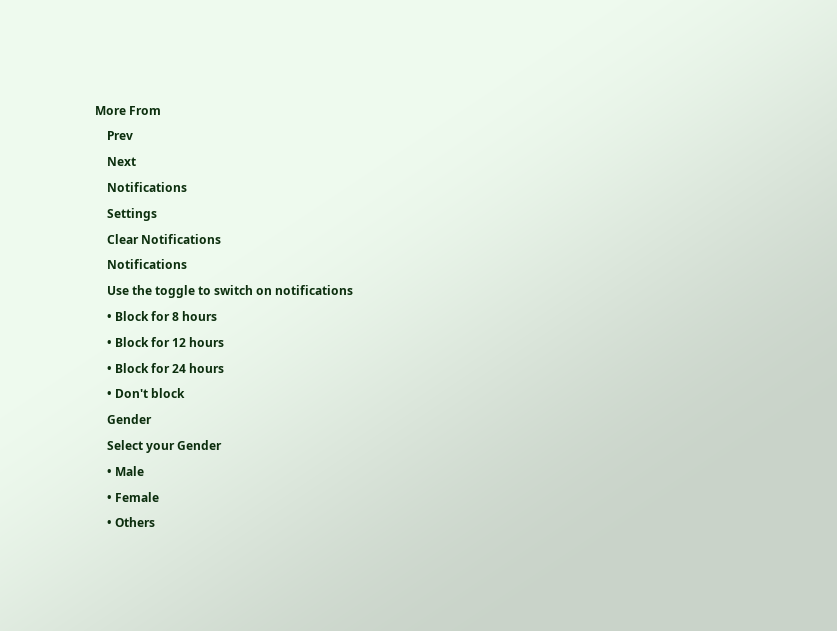More From
    Prev
    Next
    Notifications
    Settings
    Clear Notifications
    Notifications
    Use the toggle to switch on notifications
    • Block for 8 hours
    • Block for 12 hours
    • Block for 24 hours
    • Don't block
    Gender
    Select your Gender
    • Male
    • Female
    • Others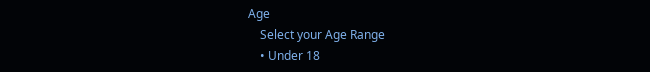Age
    Select your Age Range
    • Under 18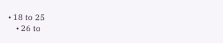• 18 to 25
    • 26 to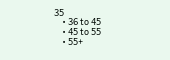35
    • 36 to 45
    • 45 to 55
    • 55+